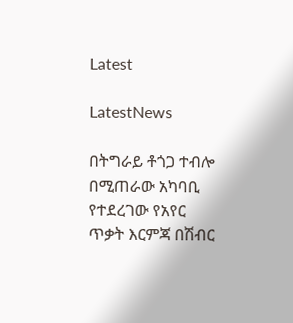Latest

LatestNews

በትግራይ ቶጎጋ ተብሎ በሚጠራው አካባቢ የተደረገው የአየር ጥቃት እርምጃ በሽብር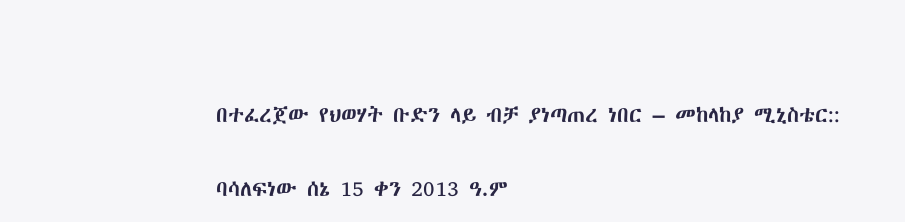በተፈረጀው የህወሃት ቡድን ላይ ብቻ ያነጣጠረ ነበር – መከላከያ ሚኒስቴር::

ባሳለፍነው ሰኔ 15 ቀን 2013 ዓ.ም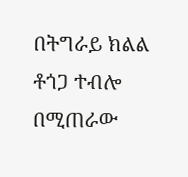በትግራይ ክልል ቶጎጋ ተብሎ በሚጠራው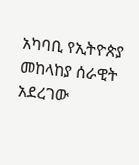አካባቢ የኢትዮጵያ መከላከያ ሰራዊት አደረገው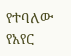የተባለው የአየር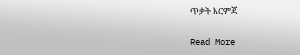ጥቃት እርምጃ

Read More